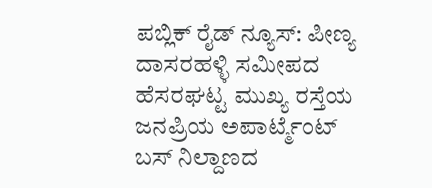ಪಬ್ಲಿಕ್ ರೈಡ್ ನ್ಯೂಸ್: ಪೀಣ್ಯ ದಾಸರಹಳ್ಳಿ ಸಮೀಪದ ಹೆಸರಘಟ್ಟ ಮುಖ್ಯ ರಸ್ತೆಯ ಜನಪ್ರಿಯ ಅಪಾರ್ಟ್ಮೆಂಟ್ ಬಸ್ ನಿಲ್ದಾಣದ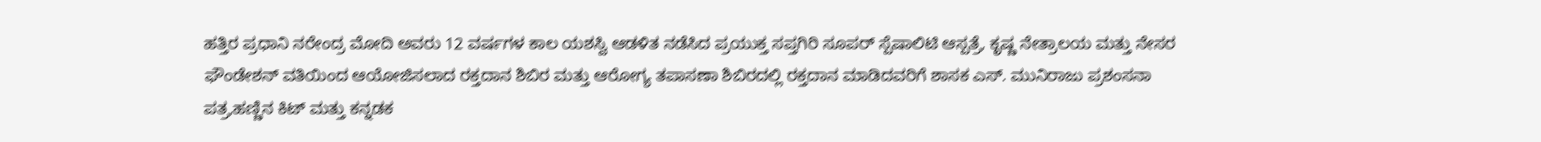ಹತ್ತಿರ ಪ್ರಧಾನಿ ನರೇಂದ್ರ ಮೋದಿ ಅವರು 12 ವರ್ಷಗಳ ಕಾಲ ಯಶಸ್ವಿ ಆಡಳಿತ ನಡೆಸಿದ ಪ್ರಯುಕ್ತ ಸಪ್ತಗಿರಿ ಸೂಪರ್ ಸ್ಪೆಷಾಲಿಟಿ ಆಸ್ಪತ್ರೆ, ಕೃಷ್ಣ ನೇತ್ರಾಲಯ ಮತ್ತು ನೇಸರ ಫೌಂಡೇಶನ್ ವತಿಯಿಂದ ಆಯೋಜಿಸಲಾದ ರಕ್ತದಾನ ಶಿಬಿರ ಮತ್ತು ಆರೋಗ್ಯ ತಪಾಸಣಾ ಶಿಬಿರದಲ್ಲಿ ರಕ್ತದಾನ ಮಾಡಿದವರಿಗೆ ಶಾಸಕ ಎಸ್. ಮುನಿರಾಜು ಪ್ರಶಂಸನಾ ಪತ್ರ,ಹಣ್ಣಿನ ಕಿಟ್ ಮತ್ತು ಕನ್ನಡಕ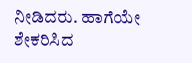ನೀಡಿದರು. ಹಾಗೆಯೇ ಶೇಕರಿಸಿದ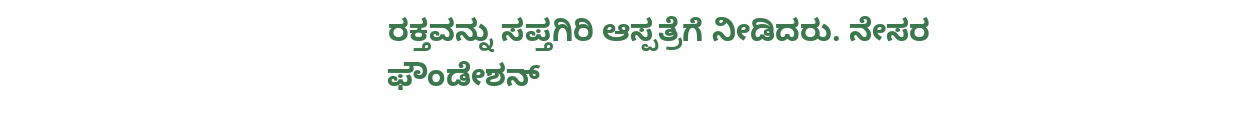ರಕ್ತವನ್ನು ಸಪ್ತಗಿರಿ ಆಸ್ಪತ್ರೆಗೆ ನೀಡಿದರು. ನೇಸರ ಫೌಂಡೇಶನ್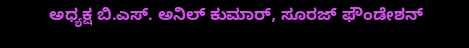ಅಧ್ಯಕ್ಷ ಬಿ.ಎಸ್. ಅನಿಲ್ ಕುಮಾರ್, ಸೂರಜ್ ಫೌಂಡೇಶನ್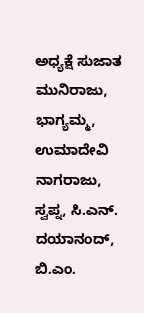ಅಧ್ಯಕ್ಷೆ ಸುಜಾತ ಮುನಿರಾಜು, ಭಾಗ್ಯಮ್ಮ, ಉಮಾದೇವಿ ನಾಗರಾಜು, ಸ್ವಪ್ನ, ಸಿ.ಎನ್. ದಯಾನಂದ್, ಬಿ.ಎಂ.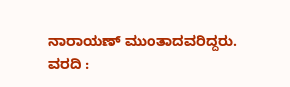ನಾರಾಯಣ್ ಮುಂತಾದವರಿದ್ದರು.
ವರದಿ :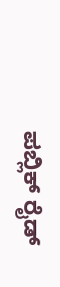ಪಬ್ಲಿಕ್ ರೈಡ್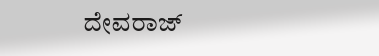ದೇವರಾಜ್